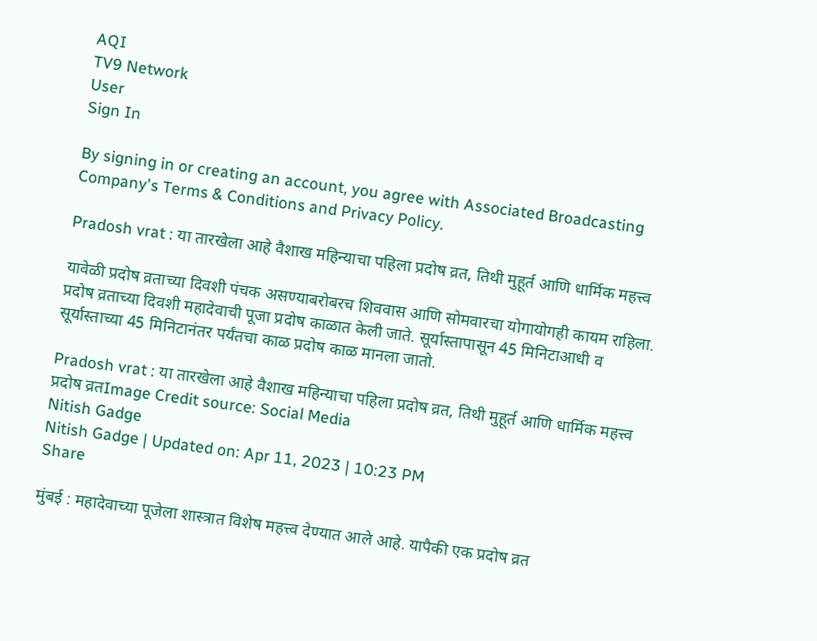AQI
TV9 Network
User
Sign In

By signing in or creating an account, you agree with Associated Broadcasting Company's Terms & Conditions and Privacy Policy.

Pradosh vrat : या तारखेला आहे वैशाख महिन्याचा पहिला प्रदोष व्रत, तिथी मुहूर्त आणि धार्मिक महत्त्व

यावेळी प्रदोष व्रताच्या दिवशी पंचक असण्याबरोबरच शिववास आणि सोमवारचा योगायोगही कायम राहिला. प्रदोष व्रताच्या दिवशी महादेवाची पूजा प्रदोष काळात केली जाते. सूर्यास्तापासून 45 मिनिटाआधी व सूर्यास्ताच्या 45 मिनिटानंतर पर्यंतचा काळ प्रदोष काळ मानला जातो.

Pradosh vrat : या तारखेला आहे वैशाख महिन्याचा पहिला प्रदोष व्रत, तिथी मुहूर्त आणि धार्मिक महत्त्व
प्रदोष व्रतImage Credit source: Social Media
Nitish Gadge
Nitish Gadge | Updated on: Apr 11, 2023 | 10:23 PM
Share

मुंबई : महादेवाच्या पूजेला शास्त्रात विशेष महत्त्व देण्यात आले आहे. यापैकी एक प्रदोष व्रत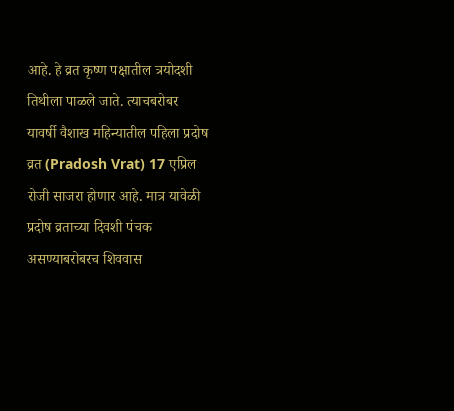आहे. हे व्रत कृष्ण पक्षातील त्रयोदशी तिथीला पाळले जाते. त्याचबरोबर यावर्षी वैशाख महिन्यातील पहिला प्रदोष व्रत (Pradosh Vrat) 17 एप्रिल रोजी साजरा होणार आहे. मात्र यावेळी प्रदोष व्रताच्या दिवशी पंचक असण्याबरोबरच शिववास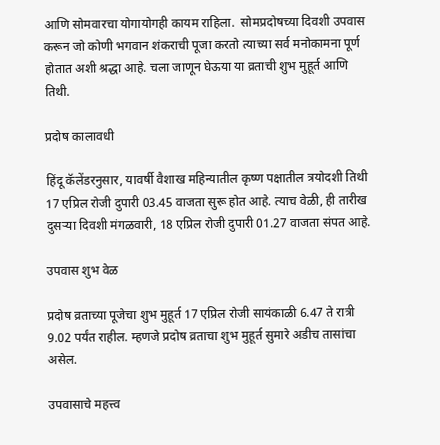आणि सोमवारचा योगायोगही कायम राहिला.  सोमप्रदोषच्या दिवशी उपवास करून जो कोणी भगवान शंकराची पूजा करतो त्याच्या सर्व मनोकामना पूर्ण होतात अशी श्रद्धा आहे. चला जाणून घेऊया या व्रताची शुभ मुहूर्त आणि तिथी.

प्रदोष कालावधी

हिंदू कॅलेंडरनुसार, यावर्षी वैशाख महिन्यातील कृष्ण पक्षातील त्रयोदशी तिथी 17 एप्रिल रोजी दुपारी 03.45 वाजता सुरू होत आहे. त्याच वेळी, ही तारीख दुसऱ्या दिवशी मंगळवारी, 18 एप्रिल रोजी दुपारी 01.27 वाजता संपत आहे.

उपवास शुभ वेळ

प्रदोष व्रताच्या पूजेचा शुभ मुहूर्त 17 एप्रिल रोजी सायंकाळी 6.47 ते रात्री 9.02 पर्यंत राहील. म्हणजे प्रदोष व्रताचा शुभ मुहूर्त सुमारे अडीच तासांचा असेल.

उपवासाचे महत्त्व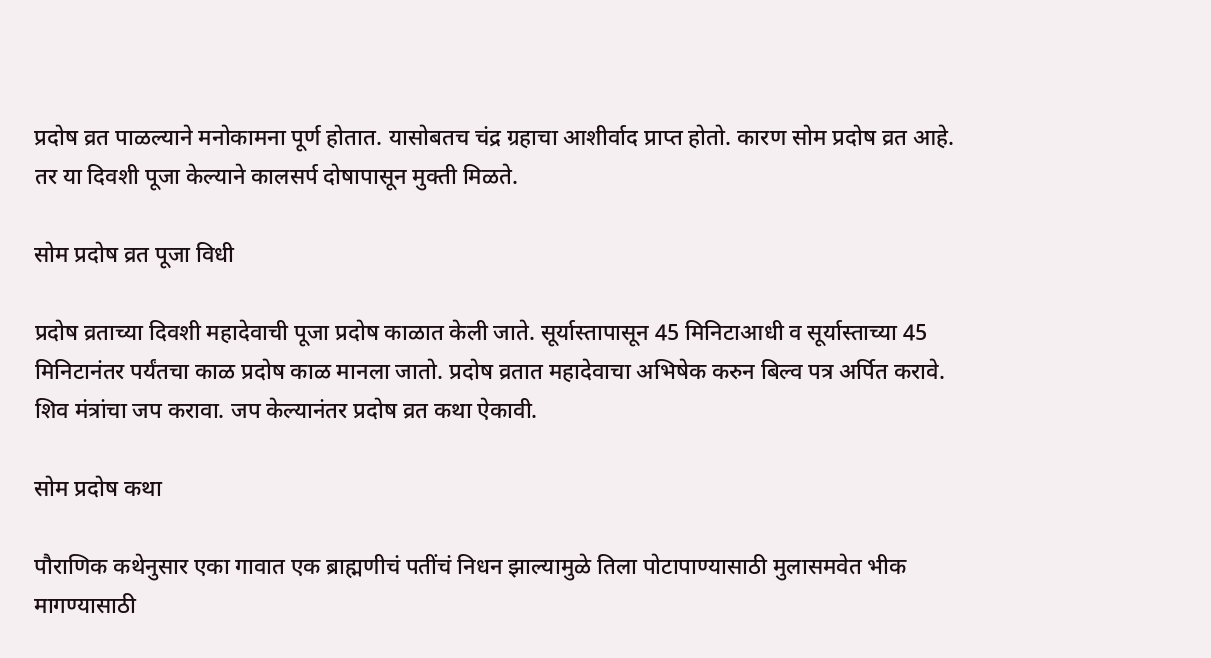प्रदोष व्रत पाळल्याने मनोकामना पूर्ण होतात. यासोबतच चंद्र ग्रहाचा आशीर्वाद प्राप्त होतो. कारण सोम प्रदोष व्रत आहे. तर या दिवशी पूजा केल्याने कालसर्प दोषापासून मुक्ती मिळते.

सोम प्रदोष व्रत पूजा विधी

प्रदोष व्रताच्या दिवशी महादेवाची पूजा प्रदोष काळात केली जाते. सूर्यास्तापासून 45 मिनिटाआधी व सूर्यास्ताच्या 45 मिनिटानंतर पर्यंतचा काळ प्रदोष काळ मानला जातो. प्रदोष व्रतात महादेवाचा अभिषेक करुन बिल्व पत्र अर्पित करावे. शिव मंत्रांचा जप करावा. जप केल्यानंतर प्रदोष व्रत कथा ऐकावी.

सोम प्रदोष कथा

पौराणिक कथेनुसार एका गावात एक ब्राह्मणीचं पतींचं निधन झाल्यामुळे तिला पोटापाण्यासाठी मुलासमवेत भीक मागण्यासाठी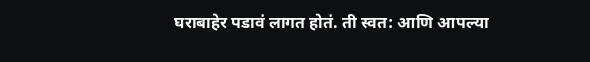घराबाहेर पडावं लागत होतं. ती स्वत: आणि आपल्या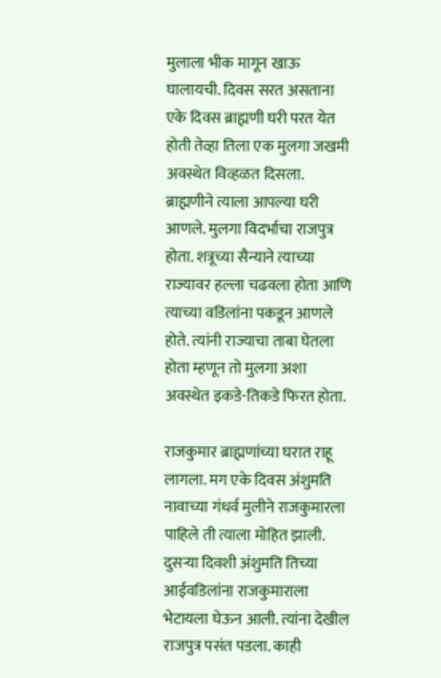मुलाला भीक मागून खाऊ घालायची. दिवस सरत असताना एके दिवस ब्राह्मणी घरी परत येत होती तेव्हा तिला एक मुलगा जखमी अवस्थेत विव्हळत दिसला. ब्राह्मणीने त्याला आपल्या घरी आणले. मुलगा विदर्भाचा राजपुत्र होता. शत्रूच्या सैन्याने त्याच्या राज्यावर हल्ला चढवला होता आणि त्याच्या वडिलांना पकडून आणले होते. त्यांनी राज्याचा ताबा घेतला होता म्हणून तो मुलगा अशा अवस्थेत इकडे-तिकडे फिरत होता.

राजकुमार ब्राह्मणांच्या घरात राहू लागला. मग एके दिवस अंशुमति नावाच्या गंधर्व मुलीने राजकुमारला पाहिले ती त्याला मोहित झाली. दुसर्‍या दिवशी अंशुमति तिच्या आईवडिलांना राजकुमाराला भेटायला घेऊन आली. त्यांना देखील राजपुत्र पसंत पडला. काही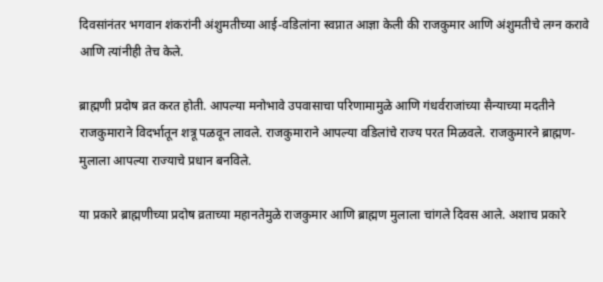दिवसांनंतर भगवान शंकरांनी अंशुमतीच्या आई-वडिलांना स्वप्नात आज्ञा केली की राजकुमार आणि अंशुमतीचे लग्न करावे आणि त्यांनीही तेच केले.

ब्राह्मणी प्रदोष व्रत करत होती. आपल्या मनोभावे उपवासाचा परिणामामुळे आणि गंधर्वराजांच्या सैन्याच्या मदतीने राजकुमाराने विदर्भातून शत्रू पळवून लावले. राजकुमाराने आपल्या वडिलांचे राज्य परत मिळवले. राजकुमारने ब्राह्मण-मुलाला आपल्या राज्याचे प्रधान बनविले.

या प्रकारे ब्राह्मणीच्या प्रदोष व्रताच्या महानतेमुळे राजकुमार आणि ब्राह्मण मुलाला चांगले दिवस आले. अशाच प्रकारे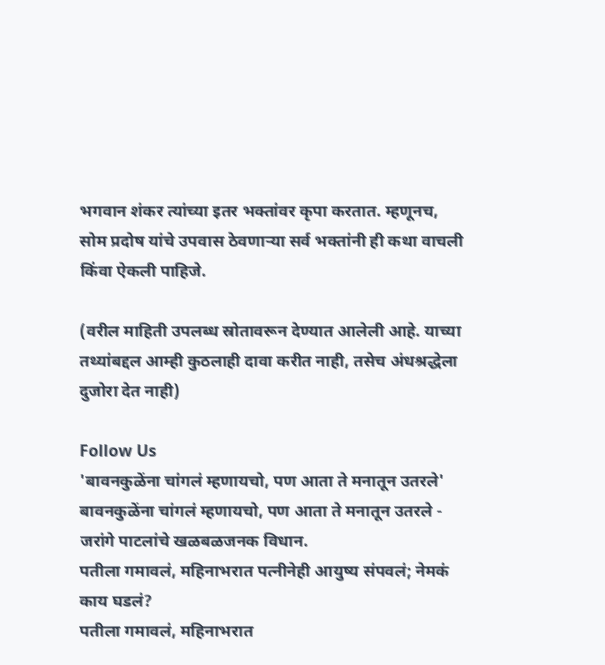भगवान शंकर त्यांच्या इतर भक्तांवर कृपा करतात. म्हणूनच, सोम प्रदोष यांचे उपवास ठेवणार्‍या सर्व भक्तांनी ही कथा वाचली किंवा ऐकली पाहिजे.

(वरील माहिती उपलब्ध स्रोतावरून देण्यात आलेली आहे. याच्या तथ्यांबद्दल आम्ही कुठलाही दावा करीत नाही, तसेच अंधश्रद्धेला दुजोरा देत नाही)

Follow Us
'बावनकुळेंना चांगलं म्हणायचो, पण आता ते मनातून उतरले'
बावनकुळेंना चांगलं म्हणायचो, पण आता ते मनातून उतरले - जरांगे पाटलांचे खळबळजनक विधान.
पतीला गमावलं, महिनाभरात पत्नीनेही आयुष्य संपवलं; नेमकं काय घडलं?
पतीला गमावलं, महिनाभरात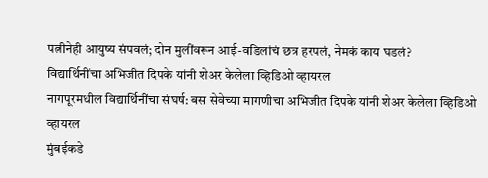पत्नीनेही आयुष्य संपवलं; दोन मुलींवरून आई-वडिलांचं छत्र हरपलं, नेमकं काय घडलं?
विद्यार्थिनींचा अभिजीत दिपके यांनी शेअर केलेला व्हिडिओ व्हायरल
नागपूरमधील विद्यार्थिनींचा संघर्ष: बस सेवेच्या मागणीचा अभिजीत दिपके यांनी शेअर केलेला व्हिडिओ व्हायरल
मुंबईकडे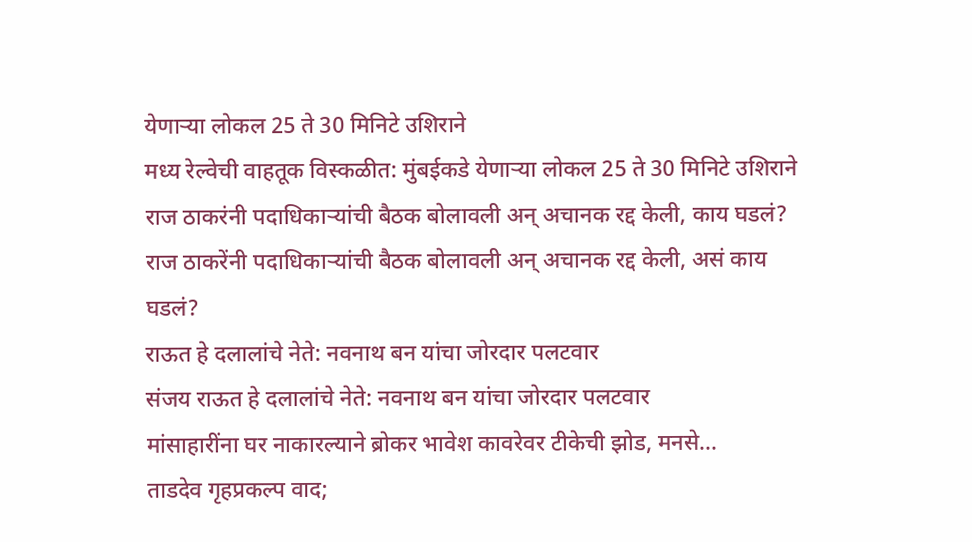येणाऱ्या लोकल 25 ते 30 मिनिटे उशिराने
मध्य रेल्वेची वाहतूक विस्कळीत: मुंबईकडे येणाऱ्या लोकल 25 ते 30 मिनिटे उशिराने
राज ठाकरंनी पदाधिकाऱ्यांची बैठक बोलावली अन् अचानक रद्द केली, काय घडलं?
राज ठाकरेंनी पदाधिकाऱ्यांची बैठक बोलावली अन् अचानक रद्द केली, असं काय घडलं?
राऊत हे दलालांचे नेते: नवनाथ बन यांचा जोरदार पलटवार
संजय राऊत हे दलालांचे नेते: नवनाथ बन यांचा जोरदार पलटवार
मांसाहारींना घर नाकारल्याने ब्रोकर भावेश कावरेवर टीकेची झोड, मनसे...
ताडदेव गृहप्रकल्प वाद;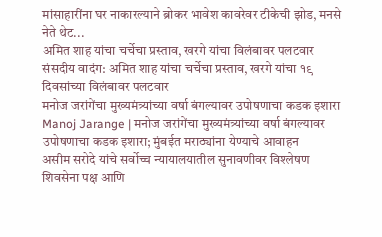मांसाहारींना घर नाकारल्याने ब्रोकर भावेश कावरेवर टीकेची झोड, मनसे नेते थेट...
अमित शाह यांचा चर्चेचा प्रस्ताव, खरगे यांचा विलंबावर पलटवार
संसदीय वादंग: अमित शाह यांचा चर्चेचा प्रस्ताव, खरगे यांचा १९ दिवसांच्या विलंबावर पलटवार
मनोज जरांगेंचा मुख्यमंत्र्यांच्या वर्षा बंगल्यावर उपोषणाचा कडक इशारा
Manoj Jarange | मनोज जरांगेंचा मुख्यमंत्र्यांच्या वर्षा बंगल्यावर उपोषणाचा कडक इशारा; मुंबईत मराठ्यांना येण्याचे आवाहन
असीम सरोदे यांचे सर्वोच्च न्यायालयातील सुनावणीवर विश्लेषण
शिवसेना पक्ष आणि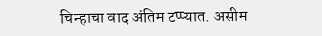चिन्हाचा वाद अंतिम टप्प्यात. असीम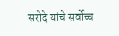सरोदे यांचे सर्वोच्च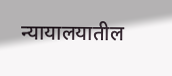न्यायालयातील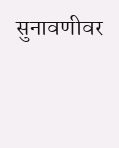सुनावणीवर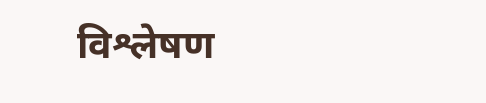विश्लेषण